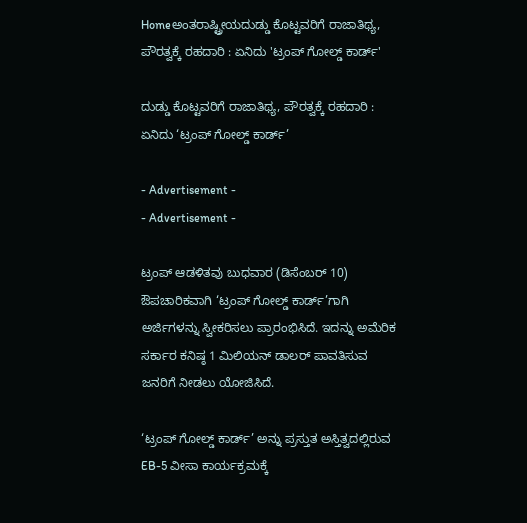Homeಅಂತರಾಷ್ಟ್ರೀಯದುಡ್ಡು ಕೊಟ್ಟವರಿಗೆ ರಾಜಾತಿಥ್ಯ, ಪೌರತ್ವಕ್ಕೆ ರಹದಾರಿ : ಏನಿದು 'ಟ್ರಂಪ್ ಗೋಲ್ಡ್ ಕಾರ್ಡ್'

ದುಡ್ಡು ಕೊಟ್ಟವರಿಗೆ ರಾಜಾತಿಥ್ಯ, ಪೌರತ್ವಕ್ಕೆ ರಹದಾರಿ : ಏನಿದು ‘ಟ್ರಂಪ್ ಗೋಲ್ಡ್ ಕಾರ್ಡ್’

- Advertisement -
- Advertisement -

ಟ್ರಂಪ್ ಆಡಳಿತವು ಬುಧವಾರ (ಡಿಸೆಂಬರ್ 10) ಔಪಚಾರಿಕವಾಗಿ ‘ಟ್ರಂಪ್ ಗೋಲ್ಡ್ ಕಾರ್ಡ್’ಗಾಗಿ ಅರ್ಜಿಗಳನ್ನು ಸ್ವೀಕರಿಸಲು ಪ್ರಾರಂಭಿಸಿದೆ. ಇದನ್ನು ಅಮೆರಿಕ ಸರ್ಕಾರ ಕನಿಷ್ಠ 1 ಮಿಲಿಯನ್ ಡಾಲರ್ ಪಾವತಿಸುವ ಜನರಿಗೆ ನೀಡಲು ಯೋಜಿಸಿದೆ.

‘ಟ್ರಂಪ್ ಗೋಲ್ಡ್ ಕಾರ್ಡ್’ ಅನ್ನು ಪ್ರಸ್ತುತ ಅಸ್ತಿತ್ವದಲ್ಲಿರುವ EB-5 ವೀಸಾ ಕಾರ್ಯಕ್ರಮಕ್ಕೆ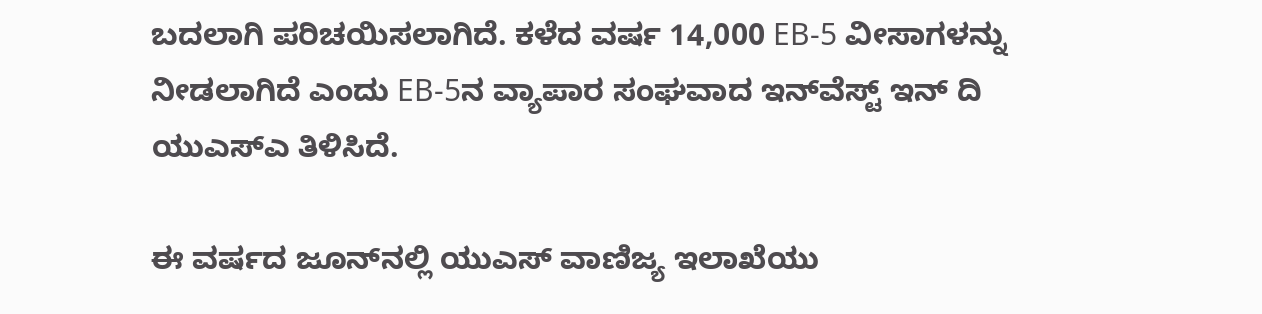ಬದಲಾಗಿ ಪರಿಚಯಿಸಲಾಗಿದೆ. ಕಳೆದ ವರ್ಷ 14,000 EB-5 ವೀಸಾಗಳನ್ನು ನೀಡಲಾಗಿದೆ ಎಂದು EB-5ನ ವ್ಯಾಪಾರ ಸಂಘವಾದ ಇನ್‌ವೆಸ್ಟ್ ಇನ್‌ ದಿ ಯುಎಸ್‌ಎ ತಿಳಿಸಿದೆ.

ಈ ವರ್ಷದ ಜೂನ್‌ನಲ್ಲಿ ಯುಎಸ್‌ ವಾಣಿಜ್ಯ ಇಲಾಖೆಯು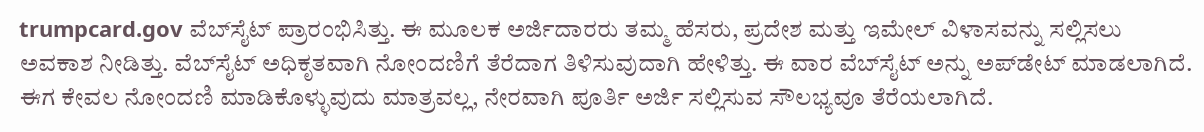trumpcard.gov ವೆಬ್‌ಸೈಟ್ ಪ್ರಾರಂಭಿಸಿತ್ತು. ಈ ಮೂಲಕ ಅರ್ಜಿದಾರರು ತಮ್ಮ ಹೆಸರು, ಪ್ರದೇಶ ಮತ್ತು ಇಮೇಲ್ ವಿಳಾಸವನ್ನು ಸಲ್ಲಿಸಲು ಅವಕಾಶ ನೀಡಿತ್ತು. ವೆಬ್‌ಸೈಟ್‌ ಅಧಿಕೃತವಾಗಿ ನೋಂದಣಿಗೆ ತೆರೆದಾಗ ತಿಳಿಸುವುದಾಗಿ ಹೇಳಿತ್ತು. ಈ ವಾರ ವೆಬ್‌ಸೈಟ್ ಅನ್ನು ಅಪ್‌ಡೇಟ್ ಮಾಡಲಾಗಿದೆ. ಈಗ ಕೇವಲ ನೋಂದಣಿ ಮಾಡಿಕೊಳ್ಳುವುದು ಮಾತ್ರವಲ್ಲ, ನೇರವಾಗಿ ಪೂರ್ತಿ ಅರ್ಜಿ ಸಲ್ಲಿಸುವ ಸೌಲಭ್ಯವೂ ತೆರೆಯಲಾಗಿದೆ.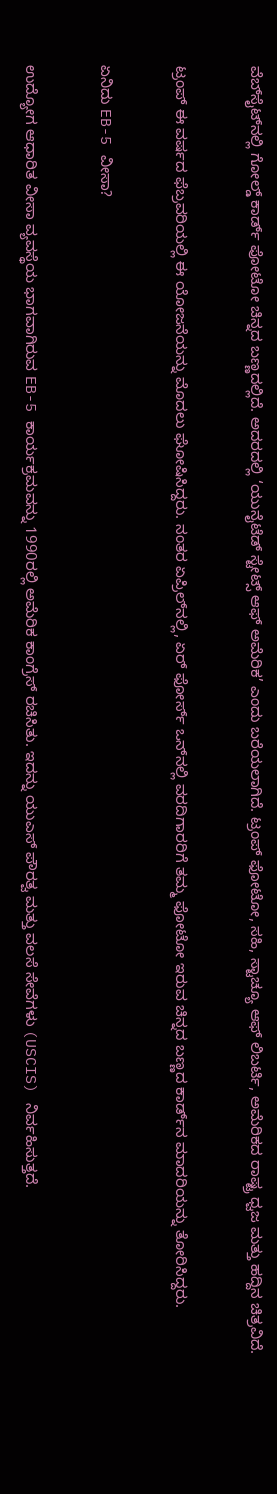ವೆಬ್‌ಸೈಟ್‌ನಲ್ಲಿ ಗೋಲ್ಡ್ ಕಾರ್ಡ್ ಪೋಟೋ ಚಿನ್ನದ ಬಣ್ಣದಲ್ಲಿದೆ. ಅದರದಲ್ಲಿ ‘ಯುನೈಟೆಡ್ ಸ್ಟೇಟ್ಸ್ ಆಫ್ ಅಮೆರಿಕ’ ಎಂದು ಬರೆಯಲಾಗಿದೆ. ಟ್ರಂಪ್ ಫೋಟೋ, ಸಹಿ, ಸ್ಟಾಚ್ಯೂ ಆಫ್ ಲಿಬರ್ಟಿ, ಅಮೆರಿಕದ ರಾಷ್ಟ್ರ ಧ್ವಜ ಮತ್ತು ಹದ್ದಿನ ಚಿತ್ರವಿದೆ.

ಟ್ರಂಪ್ ಈ ವರ್ಷದ ಫೆಬ್ರವರಿಯಲ್ಲಿ ಈ ಯೋಜನೆಯನ್ನು ಮೊದಲು ಘೋಷಿಸಿದ್ದರು. ನಂತರ ಏಪ್ರಿಲ್‌ನಲ್ಲಿ, ಏರ್ ಫೋರ್ಸ್ ಒನ್‌ನಲ್ಲಿ ವರದಿಗಾರರಿಗೆ ತಮ್ಮ ಫೋಟೋ ಇರುವ ಚಿನ್ನದ ಬಣ್ಣದ ಕಾರ್ಡ್‌ನ ಮಾದರಿಯನ್ನು ತೋರಿಸಿದ್ದರು.

ಏನಿದು EB-5 ವೀಸಾ?

ಉದ್ಯೋಗ ಆಧಾರಿತ ವೀಸಾ ವ್ಯವಸ್ಥೆಯ ಭಾಗವಾಗಿರುವ EB-5 ಕಾರ್ಯಕ್ರಮವನ್ನು 1990ರಲ್ಲಿ ಅಮೆರಿಕ ಕಾಂಗ್ರೆಸ್ ರಚಿಸಿತು. ಇದನ್ನು ಯುಎಸ್‌ ಪೌರತ್ವ ಮತ್ತು ವಲಸೆ ಸೇವೆಗಳು (USCIS) ನಿರ್ವಹಿಸುತ್ತದೆ.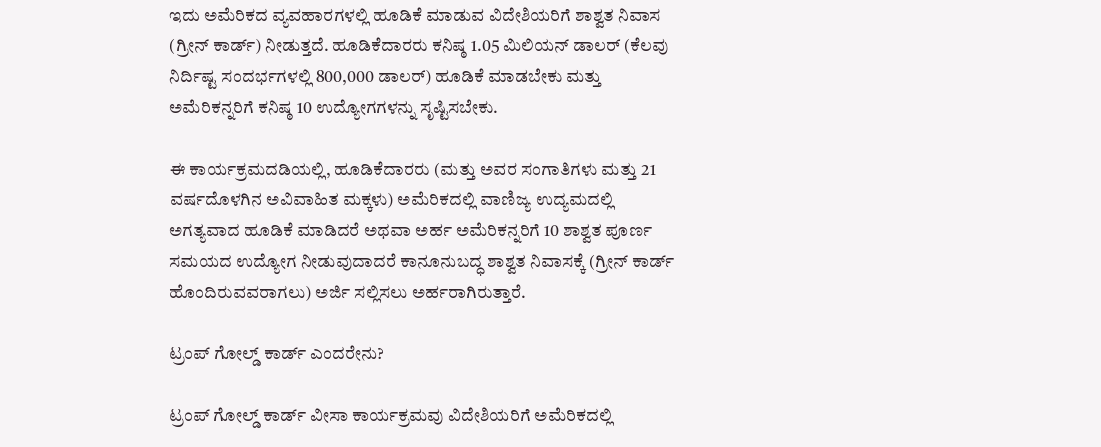ಇದು ಅಮೆರಿಕದ ವ್ಯವಹಾರಗಳಲ್ಲಿ ಹೂಡಿಕೆ ಮಾಡುವ ವಿದೇಶಿಯರಿಗೆ ಶಾಶ್ವತ ನಿವಾಸ (ಗ್ರೀನ್ ಕಾರ್ಡ್) ನೀಡುತ್ತದೆ. ಹೂಡಿಕೆದಾರರು ಕನಿಷ್ಠ 1.05 ಮಿಲಿಯನ್ ಡಾಲರ್ (ಕೆಲವು ನಿರ್ದಿಷ್ಟ ಸಂದರ್ಭಗಳಲ್ಲಿ 800,000 ಡಾಲರ್) ಹೂಡಿಕೆ ಮಾಡಬೇಕು ಮತ್ತು ಅಮೆರಿಕನ್ನರಿಗೆ ಕನಿಷ್ಠ 10 ಉದ್ಯೋಗಗಳನ್ನು ಸೃಷ್ಟಿಸಬೇಕು.

ಈ ಕಾರ್ಯಕ್ರಮದಡಿಯಲ್ಲಿ, ಹೂಡಿಕೆದಾರರು (ಮತ್ತು ಅವರ ಸಂಗಾತಿಗಳು ಮತ್ತು 21 ವರ್ಷದೊಳಗಿನ ಅವಿವಾಹಿತ ಮಕ್ಕಳು) ಅಮೆರಿಕದಲ್ಲಿ ವಾಣಿಜ್ಯ ಉದ್ಯಮದಲ್ಲಿ ಅಗತ್ಯವಾದ ಹೂಡಿಕೆ ಮಾಡಿದರೆ ಅಥವಾ ಅರ್ಹ ಅಮೆರಿಕನ್ನರಿಗೆ 10 ಶಾಶ್ವತ ಪೂರ್ಣ ಸಮಯದ ಉದ್ಯೋಗ ನೀಡುವುದಾದರೆ ಕಾನೂನುಬದ್ಧ ಶಾಶ್ವತ ನಿವಾಸಕ್ಕೆ (ಗ್ರೀನ್ ಕಾರ್ಡ್ ಹೊಂದಿರುವವರಾಗಲು) ಅರ್ಜಿ ಸಲ್ಲಿಸಲು ಅರ್ಹರಾಗಿರುತ್ತಾರೆ.

ಟ್ರಂಪ್ ಗೋಲ್ಡ್ ಕಾರ್ಡ್ ಎಂದರೇನು?

ಟ್ರಂಪ್ ಗೋಲ್ಡ್ ಕಾರ್ಡ್ ವೀಸಾ ಕಾರ್ಯಕ್ರಮವು ವಿದೇಶಿಯರಿಗೆ ಅಮೆರಿಕದಲ್ಲಿ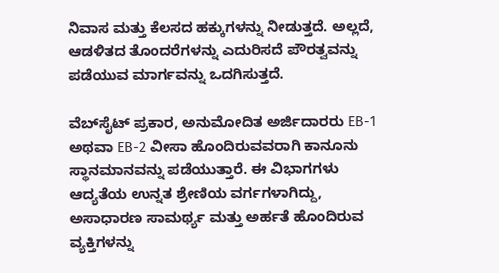ನಿವಾಸ ಮತ್ತು ಕೆಲಸದ ಹಕ್ಕುಗಳನ್ನು ನೀಡುತ್ತದೆ. ಅಲ್ಲದೆ, ಆಡಳಿತದ ತೊಂದರೆಗಳನ್ನು ಎದುರಿಸದೆ ಪೌರತ್ವವನ್ನು ಪಡೆಯುವ ಮಾರ್ಗವನ್ನು ಒದಗಿಸುತ್ತದೆ.

ವೆಬ್‌ಸೈಟ್ ಪ್ರಕಾರ, ಅನುಮೋದಿತ ಅರ್ಜಿದಾರರು EB-1 ಅಥವಾ EB-2 ವೀಸಾ ಹೊಂದಿರುವವರಾಗಿ ಕಾನೂನು ಸ್ಥಾನಮಾನವನ್ನು ಪಡೆಯುತ್ತಾರೆ. ಈ ವಿಭಾಗಗಳು ಆದ್ಯತೆಯ ಉನ್ನತ ಶ್ರೇಣಿಯ ವರ್ಗಗಳಾಗಿದ್ದು, ಅಸಾಧಾರಣ ಸಾಮರ್ಥ್ಯ ಮತ್ತು ಅರ್ಹತೆ ಹೊಂದಿರುವ ವ್ಯಕ್ತಿಗಳನ್ನು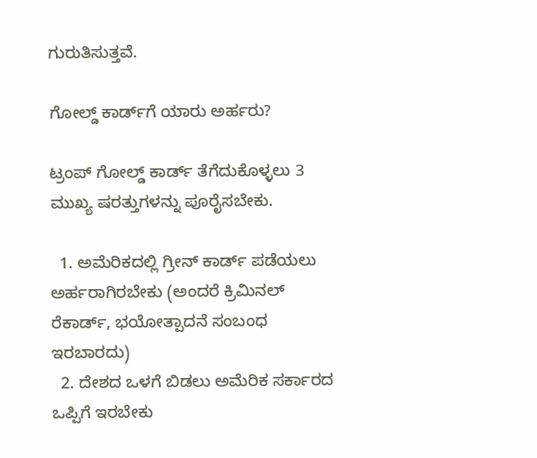ಗುರುತಿಸುತ್ತವೆ.

ಗೋಲ್ಡ್ ಕಾರ್ಡ್‌ಗೆ ಯಾರು ಅರ್ಹರು?

ಟ್ರಂಪ್ ಗೋಲ್ಡ್ ಕಾರ್ಡ್ ತೆಗೆದುಕೊಳ್ಳಲು 3 ಮುಖ್ಯ ಷರತ್ತುಗಳನ್ನು ಪೂರೈಸಬೇಕು.

  1. ಅಮೆರಿಕದಲ್ಲಿ ಗ್ರೀನ್ ಕಾರ್ಡ್ ಪಡೆಯಲು ಅರ್ಹರಾಗಿರಬೇಕು (ಅಂದರೆ ಕ್ರಿಮಿನಲ್ ರೆಕಾರ್ಡ್, ಭಯೋತ್ಪಾದನೆ ಸಂಬಂಧ ಇರಬಾರದು)
  2. ದೇಶದ ಒಳಗೆ ಬಿಡಲು ಅಮೆರಿಕ ಸರ್ಕಾರದ ಒಪ್ಪಿಗೆ ಇರಬೇಕು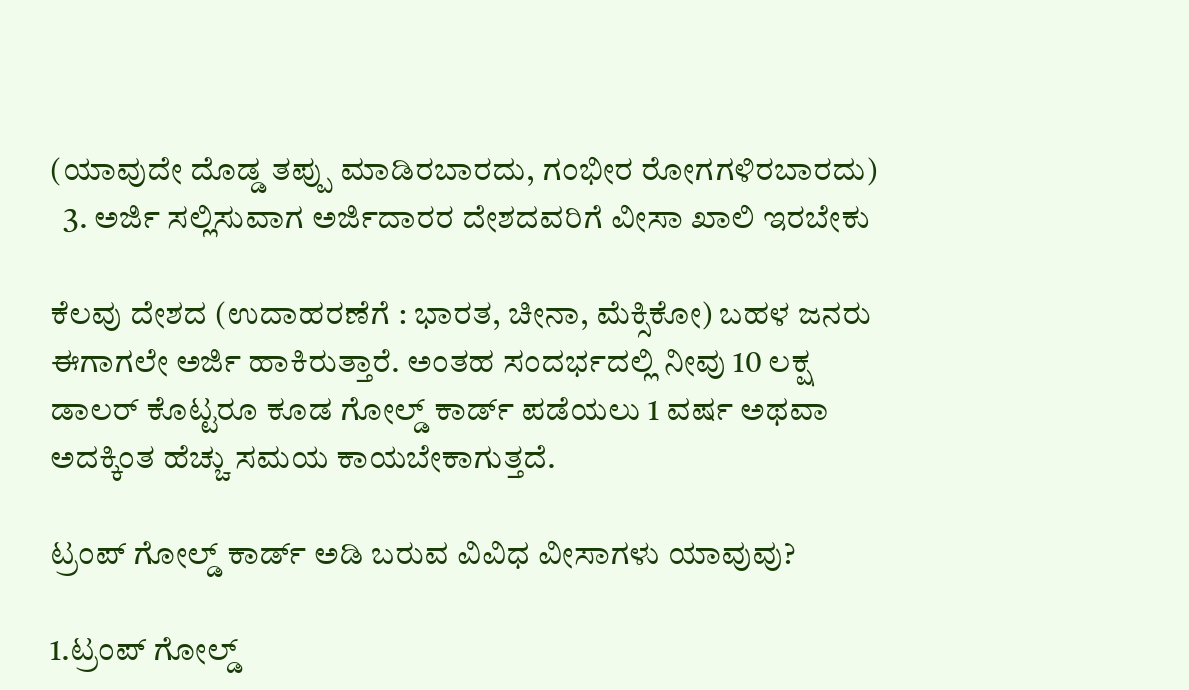(ಯಾವುದೇ ದೊಡ್ಡ ತಪ್ಪು ಮಾಡಿರಬಾರದು, ಗಂಭೀರ ರೋಗಗಳಿರಬಾರದು)
  3. ಅರ್ಜಿ ಸಲ್ಲಿಸುವಾಗ ಅರ್ಜಿದಾರರ ದೇಶದವರಿಗೆ ವೀಸಾ ಖಾಲಿ ಇರಬೇಕು

ಕೆಲವು ದೇಶದ (ಉದಾಹರಣೆಗೆ : ಭಾರತ, ಚೀನಾ, ಮೆಕ್ಸಿಕೋ) ಬಹಳ ಜನರು ಈಗಾಗಲೇ ಅರ್ಜಿ ಹಾಕಿರುತ್ತಾರೆ. ಅಂತಹ ಸಂದರ್ಭದಲ್ಲಿ ನೀವು 10 ಲಕ್ಷ ಡಾಲರ್ ಕೊಟ್ಟರೂ ಕೂಡ ಗೋಲ್ಡ್ ಕಾರ್ಡ್ ಪಡೆಯಲು 1 ವರ್ಷ ಅಥವಾ ಅದಕ್ಕಿಂತ ಹೆಚ್ಚು ಸಮಯ ಕಾಯಬೇಕಾಗುತ್ತದೆ.

ಟ್ರಂಪ್ ಗೋಲ್ಡ್ ಕಾರ್ಡ್ ಅಡಿ ಬರುವ ವಿವಿಧ ವೀಸಾಗಳು ಯಾವುವು?

1.ಟ್ರಂಪ್ ಗೋಲ್ಡ್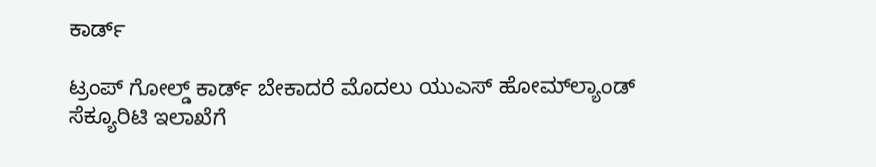ಕಾರ್ಡ್

ಟ್ರಂಪ್ ಗೋಲ್ಡ್ ಕಾರ್ಡ್ ಬೇಕಾದರೆ ಮೊದಲು ಯುಎಸ್‌ ಹೋಮ್‌ಲ್ಯಾಂಡ್ ಸೆಕ್ಯೂರಿಟಿ ಇಲಾಖೆಗೆ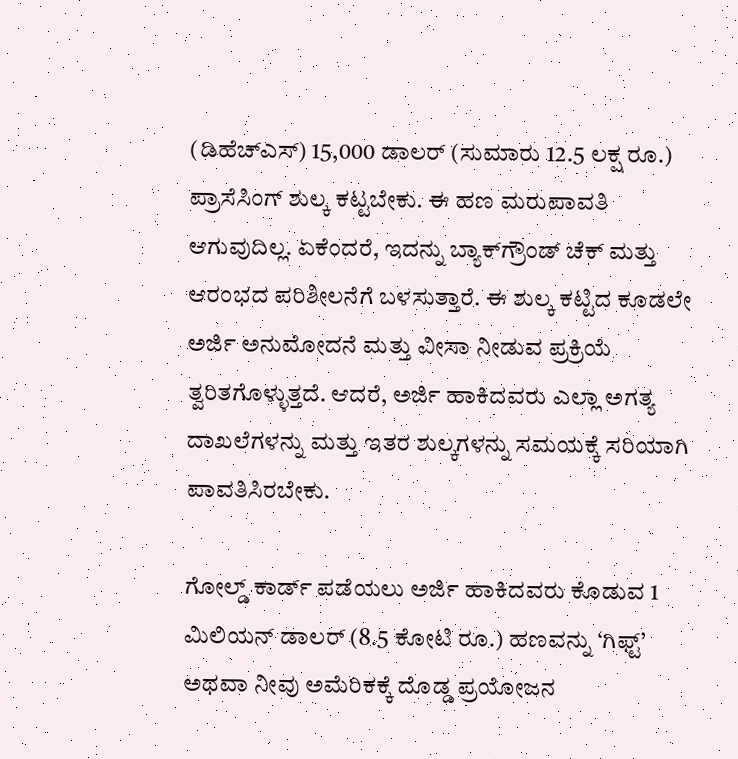(ಡಿಹೆಚ್ಎಸ್‌) 15,000 ಡಾಲರ್ (ಸುಮಾರು 12.5 ಲಕ್ಷ ರೂ.) ಪ್ರಾಸೆಸಿಂಗ್ ಶುಲ್ಕ ಕಟ್ಟಬೇಕು. ಈ ಹಣ ಮರುಪಾವತಿ ಆಗುವುದಿಲ್ಲ. ಏಕೆಂದರೆ, ಇದನ್ನು ಬ್ಯಾಕ್‌ಗ್ರೌಂಡ್ ಚೆಕ್ ಮತ್ತು ಆರಂಭದ ಪರಿಶೀಲನೆಗೆ ಬಳಸುತ್ತಾರೆ. ಈ ಶುಲ್ಕ ಕಟ್ಟಿದ ಕೂಡಲೇ ಅರ್ಜಿ ಅನುಮೋದನೆ ಮತ್ತು ವೀಸಾ ನೀಡುವ ಪ್ರಕ್ರಿಯೆ ತ್ವರಿತಗೊಳ್ಳುತ್ತದೆ. ಆದರೆ, ಅರ್ಜಿ ಹಾಕಿದವರು ಎಲ್ಲಾ ಅಗತ್ಯ ದಾಖಲೆಗಳನ್ನು ಮತ್ತು ಇತರ ಶುಲ್ಕಗಳನ್ನು ಸಮಯಕ್ಕೆ ಸರಿಯಾಗಿ ಪಾವತಿಸಿರಬೇಕು.

ಗೋಲ್ಡ್ ಕಾರ್ಡ್‌ ಪಡೆಯಲು ಅರ್ಜಿ ಹಾಕಿದವರು ಕೊಡುವ 1 ಮಿಲಿಯನ್ ಡಾಲರ್ (8.5 ಕೋಟಿ ರೂ.) ಹಣವನ್ನು ‘ಗಿಫ್ಟ್’ ಅಥವಾ ನೀವು ಅಮೆರಿಕಕ್ಕೆ ದೊಡ್ಡ ಪ್ರಯೋಜನ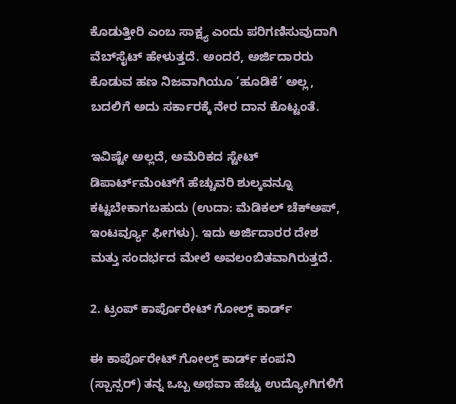ಕೊಡುತ್ತೀರಿ ಎಂಬ ಸಾಕ್ಷ್ಯ ಎಂದು ಪರಿಗಣಿಸುವುದಾಗಿ ವೆಬ್‌ಸೈಟ್‌ ಹೇಳುತ್ತದೆ. ಅಂದರೆ, ಅರ್ಜಿದಾರರು ಕೊಡುವ ಹಣ ನಿಜವಾಗಿಯೂ ‘ಹೂಡಿಕೆ’ ಅಲ್ಲ, ಬದಲಿಗೆ ಅದು ಸರ್ಕಾರಕ್ಕೆ ನೇರ ದಾನ ಕೊಟ್ಟಂತೆ.

ಇವಿಷ್ಟೇ ಅಲ್ಲದೆ, ಅಮೆರಿಕದ ಸ್ಟೇಟ್ ಡಿಪಾರ್ಟ್‌ಮೆಂಟ್‌ಗೆ ಹೆಚ್ಚುವರಿ ಶುಲ್ಕವನ್ನೂ ಕಟ್ಟಬೇಕಾಗಬಹುದು (ಉದಾ: ಮೆಡಿಕಲ್ ಚೆಕ್‌ಅಪ್, ಇಂಟರ್ವ್ಯೂ ಫೀಗಳು). ಇದು ಅರ್ಜಿದಾರರ ದೇಶ ಮತ್ತು ಸಂದರ್ಭದ ಮೇಲೆ ಅವಲಂಬಿತವಾಗಿರುತ್ತದೆ.

2. ಟ್ರಂಪ್ ಕಾರ್ಪೊರೇಟ್ ಗೋಲ್ಡ್ ಕಾರ್ಡ್

ಈ ಕಾರ್ಪೊರೇಟ್ ಗೋಲ್ಡ್ ಕಾರ್ಡ್ ಕಂಪನಿ (ಸ್ಪಾನ್ಸರ್) ತನ್ನ ಒಬ್ಬ ಅಥವಾ ಹೆಚ್ಚು ಉದ್ಯೋಗಿಗಳಿಗೆ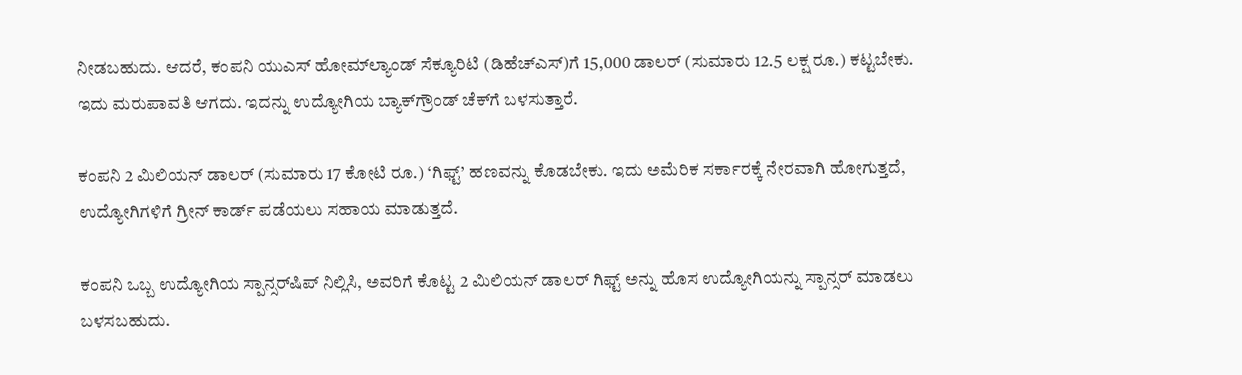ನೀಡಬಹುದು. ಆದರೆ, ಕಂಪನಿ ಯುಎಸ್‌ ಹೋಮ್‌ಲ್ಯಾಂಡ್ ಸೆಕ್ಯೂರಿಟಿ (ಡಿಹೆಚ್‌ಎಸ್‌)ಗೆ 15,000 ಡಾಲರ್ (ಸುಮಾರು 12.5 ಲಕ್ಷ ರೂ.) ಕಟ್ಟಬೇಕು. ಇದು ಮರುಪಾವತಿ ಆಗದು. ಇದನ್ನು ಉದ್ಯೋಗಿಯ ಬ್ಯಾಕ್‌ಗ್ರೌಂಡ್ ಚೆಕ್‌ಗೆ ಬಳಸುತ್ತಾರೆ.

ಕಂಪನಿ 2 ಮಿಲಿಯನ್ ಡಾಲರ್ (ಸುಮಾರು 17 ಕೋಟಿ ರೂ.) ‘ಗಿಫ್ಟ್’ ಹಣವನ್ನು ಕೊಡಬೇಕು. ಇದು ಅಮೆರಿಕ ಸರ್ಕಾರಕ್ಕೆ ನೇರವಾಗಿ ಹೋಗುತ್ತದೆ, ಉದ್ಯೋಗಿಗಳಿಗೆ ಗ್ರೀನ್ ಕಾರ್ಡ್ ಪಡೆಯಲು ಸಹಾಯ ಮಾಡುತ್ತದೆ.

ಕಂಪನಿ ಒಬ್ಬ ಉದ್ಯೋಗಿಯ ಸ್ಪಾನ್ಸರ್‌ಷಿಪ್ ನಿಲ್ಲಿಸಿ, ಅವರಿಗೆ ಕೊಟ್ಟ 2 ಮಿಲಿಯನ್ ಡಾಲರ್ ಗಿಫ್ಟ್ ಅನ್ನು ಹೊಸ ಉದ್ಯೋಗಿಯನ್ನು ಸ್ಪಾನ್ಸರ್ ಮಾಡಲು ಬಳಸಬಹುದು.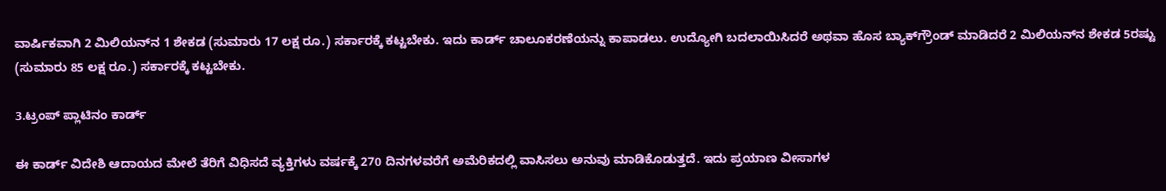ವಾರ್ಷಿಕವಾಗಿ 2 ಮಿಲಿಯನ್‌ನ 1 ಶೇಕಡ (ಸುಮಾರು 17 ಲಕ್ಷ ರೂ.) ಸರ್ಕಾರಕ್ಕೆ ಕಟ್ಟಬೇಕು. ಇದು ಕಾರ್ಡ್ ಚಾಲೂಕರಣೆಯನ್ನು ಕಾಪಾಡಲು. ಉದ್ಯೋಗಿ ಬದಲಾಯಿಸಿದರೆ ಅಥವಾ ಹೊಸ ಬ್ಯಾಕ್‌ಗ್ರೌಂಡ್ ಮಾಡಿದರೆ 2 ಮಿಲಿಯನ್‌ನ ಶೇಕಡ 5ರಷ್ಟು (ಸುಮಾರು 85 ಲಕ್ಷ ರೂ.) ಸರ್ಕಾರಕ್ಕೆ ಕಟ್ಟಬೇಕು.

3.ಟ್ರಂಪ್ ಪ್ಲಾಟಿನಂ ಕಾರ್ಡ್‌

ಈ ಕಾರ್ಡ್ ವಿದೇಶಿ ಆದಾಯದ ಮೇಲೆ ತೆರಿಗೆ ವಿಧಿಸದೆ ವ್ಯಕ್ತಿಗಳು ವರ್ಷಕ್ಕೆ 270 ದಿನಗಳವರೆಗೆ ಅಮೆರಿಕದಲ್ಲಿ ವಾಸಿಸಲು ಅನುವು ಮಾಡಿಕೊಡುತ್ತದೆ. ಇದು ಪ್ರಯಾಣ ವೀಸಾಗಳ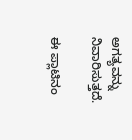ಅಗತ್ಯವನ್ನು ನಿವಾರಿಸುತ್ತದೆ.

ಈ ಪ್ಲಾಟಿನಂ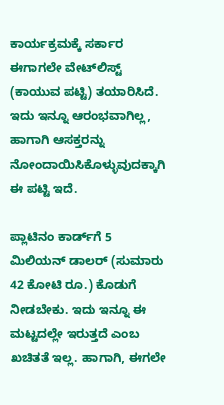ಕಾರ್ಯಕ್ರಮಕ್ಕೆ ಸರ್ಕಾರ ಈಗಾಗಲೇ ವೇಟ್‌ಲಿಸ್ಟ್ (ಕಾಯುವ ಪಟ್ಟಿ) ತಯಾರಿಸಿದೆ. ಇದು ಇನ್ನೂ ಆರಂಭವಾಗಿಲ್ಲ, ಹಾಗಾಗಿ ಆಸಕ್ತರನ್ನು ನೋಂದಾಯಿಸಿಕೊಳ್ಳುವುದಕ್ಕಾಗಿ ಈ ಪಟ್ಟಿ ಇದೆ.

ಪ್ಲಾಟಿನಂ ಕಾರ್ಡ್‌ಗೆ 5 ಮಿಲಿಯನ್ ಡಾಲರ್ (ಸುಮಾರು 42 ಕೋಟಿ ರೂ.) ಕೊಡುಗೆ ನೀಡಬೇಕು. ಇದು ಇನ್ನೂ ಈ ಮಟ್ಟದಲ್ಲೇ ಇರುತ್ತದೆ ಎಂಬ ಖಚಿತತೆ ಇಲ್ಲ. ಹಾಗಾಗಿ, ಈಗಲೇ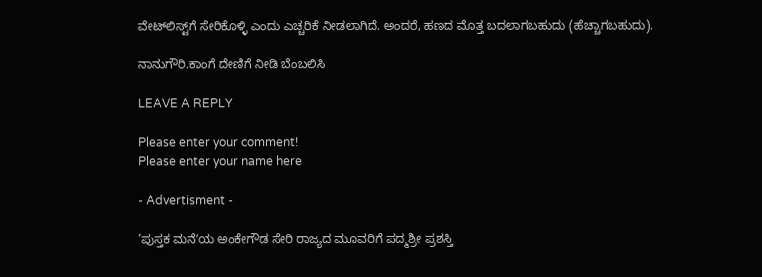ವೇಟ್‌ಲಿಸ್ಟ್‌ಗೆ ಸೇರಿಕೊಳ್ಳಿ ಎಂದು ಎಚ್ಚರಿಕೆ ನೀಡಲಾಗಿದೆ. ಅಂದರೆ, ಹಣದ ಮೊತ್ತ ಬದಲಾಗಬಹುದು (ಹೆಚ್ಚಾಗಬಹುದು).

ನಾನುಗೌರಿ.ಕಾಂಗೆ ದೇಣಿಗೆ ನೀಡಿ ಬೆಂಬಲಿಸಿ

LEAVE A REPLY

Please enter your comment!
Please enter your name here

- Advertisment -

‘ಪುಸ್ತಕ ಮನೆʼಯ ಅಂಕೇಗೌಡ ಸೇರಿ ರಾಜ್ಯದ ಮೂವರಿಗೆ ಪದ್ಮಶ್ರೀ ಪ್ರಶಸ್ತಿ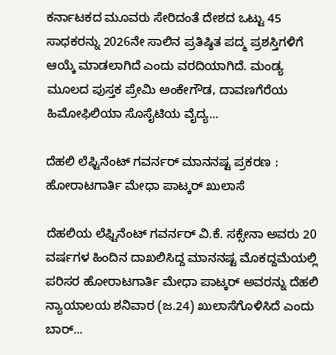ಕರ್ನಾಟಕದ ಮೂವರು ಸೇರಿದಂತೆ ದೇಶದ ಒಟ್ಟು 45 ಸಾಧಕರನ್ನು 2026ನೇ ಸಾಲಿನ ಪ್ರತಿಷ್ಠಿತ ಪದ್ಮ ಪ್ರಶಸ್ತಿಗಳಿಗೆ ಆಯ್ಕೆ ಮಾಡಲಾಗಿದೆ ಎಂದು ವರದಿಯಾಗಿದೆ. ಮಂಡ್ಯ ಮೂಲದ ಪುಸ್ತಕ ಪ್ರೇಮಿ ಅಂಕೇಗೌಡ, ದಾವಣಗೆರೆಯ ಹಿಮೋಫಿಲಿಯಾ ಸೊಸೈಟಿಯ ವೈದ್ಯ...

ದೆಹಲಿ ಲೆಫ್ಟಿನೆಂಟ್ ಗವರ್ನರ್ ಮಾನನಷ್ಟ ಪ್ರಕರಣ : ಹೋರಾಟಗಾರ್ತಿ ಮೇಧಾ ಪಾಟ್ಕರ್ ಖುಲಾಸೆ

ದೆಹಲಿಯ ಲೆಫ್ಟಿನೆಂಟ್ ಗವರ್ನರ್ ವಿ.ಕೆ. ಸಕ್ಸೇನಾ ಅವರು 20 ವರ್ಷಗಳ ಹಿಂದಿನ ದಾಖಲಿಸಿದ್ದ ಮಾನನಷ್ಟ ಮೊಕದ್ದಮೆಯಲ್ಲಿ ಪರಿಸರ ಹೋರಾಟಗಾರ್ತಿ ಮೇಧಾ ಪಾಟ್ಕರ್ ಅವರನ್ನು ದೆಹಲಿ ನ್ಯಾಯಾಲಯ ಶನಿವಾರ (ಜ.24) ಖುಲಾಸೆಗೊಳಿಸಿದೆ ಎಂದು ಬಾರ್...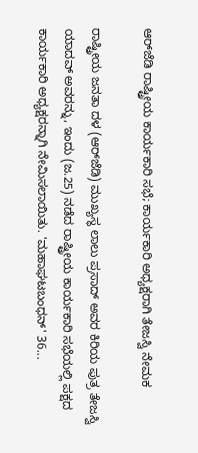ಆರ್‌ಜೆಡಿ ರಾಷ್ಟ್ರೀಯ ಕಾರ್ಯಕಾರಿ ಸಭೆ; ಕಾರ್ಯಕಾರಿ ಅಧ್ಯಕ್ಷರಾಗಿ ತೇಜಸ್ವಿ ನೇಮಕ

ರಾಷ್ಟ್ರೀಯ ಜನತಾ ದಳ (ಆರ್‌ಜೆಡಿ) ಮುಖ್ಯಸ್ಥ ಲಾಲು ಪ್ರಸಾದ್ ಅವರ ಕಿರಿಯ ಪುತ್ರ ತೇಜಸ್ವಿ ಯಾದವ್ ಅವರನ್ನು, ಇಂದು (ಜ.25) ನಡೆದ ರಾಷ್ಟ್ರೀಯ ಕಾರ್ಯಕಾರಿ ಸಭೆಯಲ್ಲಿ ಪಕ್ಷದ ಕಾರ್ಯಕಾರಿ ಅಧ್ಯಕ್ಷರನ್ನಾಗಿ ನೇಮಿಸಲಾಯಿತು. 'ಮಹಾಘಟಬಂಧನ್' 36...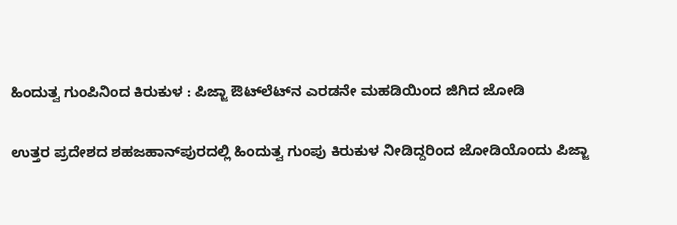ಹಿಂದುತ್ವ ಗುಂಪಿನಿಂದ ಕಿರುಕುಳ : ಪಿಜ್ಜಾ ಔಟ್‌ಲೆಟ್‌ನ ಎರಡನೇ ಮಹಡಿಯಿಂದ ಜಿಗಿದ ಜೋಡಿ

ಉತ್ತರ ಪ್ರದೇಶದ ಶಹಜಹಾನ್‌ಪುರದಲ್ಲಿ ಹಿಂದುತ್ವ ಗುಂಪು ಕಿರುಕುಳ ನೀಡಿದ್ದರಿಂದ ಜೋಡಿಯೊಂದು ಪಿಜ್ಜಾ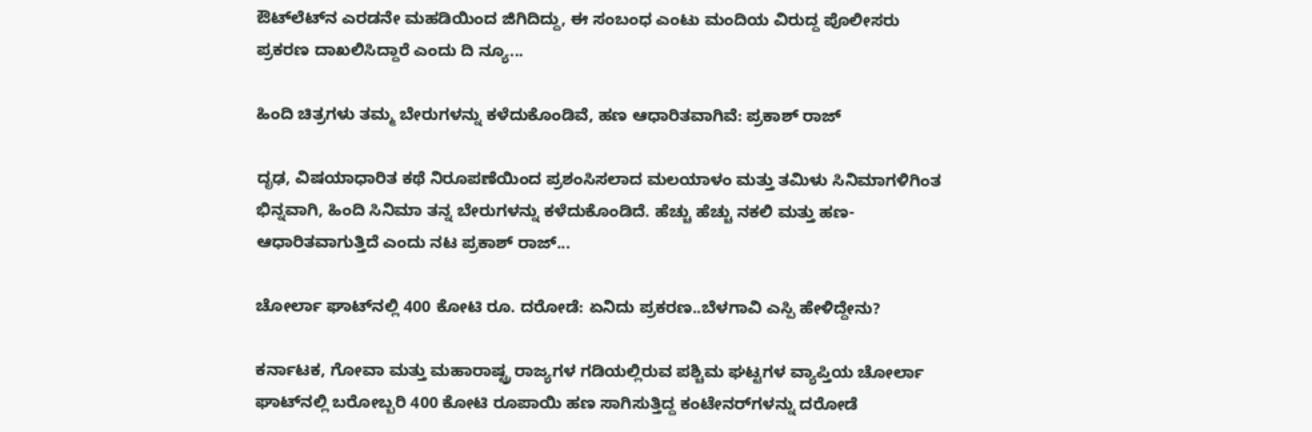ಔಟ್‌ಲೆಟ್‌ನ ಎರಡನೇ ಮಹಡಿಯಿಂದ ಜಿಗಿದಿದ್ದು, ಈ ಸಂಬಂಧ ಎಂಟು ಮಂದಿಯ ವಿರುದ್ದ ಪೊಲೀಸರು ಪ್ರಕರಣ ದಾಖಲಿಸಿದ್ದಾರೆ ಎಂದು ದಿ ನ್ಯೂ...

ಹಿಂದಿ ಚಿತ್ರಗಳು ತಮ್ಮ ಬೇರುಗಳನ್ನು ಕಳೆದುಕೊಂಡಿವೆ, ಹಣ ಆಧಾರಿತವಾಗಿವೆ: ಪ್ರಕಾಶ್ ರಾಜ್

ದೃಢ, ವಿಷಯಾಧಾರಿತ ಕಥೆ ನಿರೂಪಣೆಯಿಂದ ಪ್ರಶಂಸಿಸಲಾದ ಮಲಯಾಳಂ ಮತ್ತು ತಮಿಳು ಸಿನಿಮಾಗಳಿಗಿಂತ ಭಿನ್ನವಾಗಿ, ಹಿಂದಿ ಸಿನಿಮಾ ತನ್ನ ಬೇರುಗಳನ್ನು ಕಳೆದುಕೊಂಡಿದೆ. ಹೆಚ್ಚು ಹೆಚ್ಚು ನಕಲಿ ಮತ್ತು ಹಣ-ಆಧಾರಿತವಾಗುತ್ತಿದೆ ಎಂದು ನಟ ಪ್ರಕಾಶ್ ರಾಜ್...

ಚೋರ್ಲಾ ಘಾಟ್‌ನಲ್ಲಿ 400 ಕೋಟಿ ರೂ. ದರೋಡೆ: ಏನಿದು ಪ್ರಕರಣ..ಬೆಳಗಾವಿ ಎಸ್ಪಿ ಹೇಳಿದ್ದೇನು?

ಕರ್ನಾಟಕ, ಗೋವಾ ಮತ್ತು ಮಹಾರಾಷ್ಟ್ರ ರಾಜ್ಯಗಳ ಗಡಿಯಲ್ಲಿರುವ ಪಶ್ಚಿಮ ಘಟ್ಟಗಳ ವ್ಯಾಪ್ತಿಯ ಚೋರ್ಲಾ ಘಾಟ್‌ನಲ್ಲಿ ಬರೋಬ್ಬರಿ 400 ಕೋಟಿ ರೂಪಾಯಿ ಹಣ ಸಾಗಿಸುತ್ತಿದ್ದ ಕಂಟೇನರ್‌ಗಳನ್ನು ದರೋಡೆ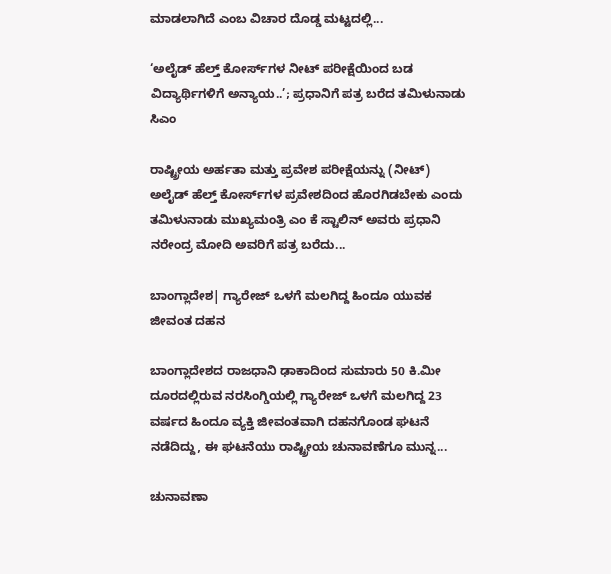ಮಾಡಲಾಗಿದೆ ಎಂಬ ವಿಚಾರ ದೊಡ್ಡ ಮಟ್ಟದಲ್ಲಿ...

‘ಅಲೈಡ್ ಹೆಲ್ತ್ ಕೋರ್ಸ್‌ಗಳ ನೀಟ್ ಪರೀಕ್ಷೆಯಿಂದ ಬಡ ವಿದ್ಯಾರ್ಥಿಗಳಿಗೆ ಅನ್ಯಾಯ..’; ಪ್ರಧಾನಿಗೆ ಪತ್ರ ಬರೆದ ತಮಿಳುನಾಡು ಸಿಎಂ

ರಾಷ್ಟ್ರೀಯ ಅರ್ಹತಾ ಮತ್ತು ಪ್ರವೇಶ ಪರೀಕ್ಷೆಯನ್ನು (ನೀಟ್) ಅಲೈಡ್ ಹೆಲ್ತ್ ಕೋರ್ಸ್‌ಗಳ ಪ್ರವೇಶದಿಂದ ಹೊರಗಿಡಬೇಕು ಎಂದು ತಮಿಳುನಾಡು ಮುಖ್ಯಮಂತ್ರಿ ಎಂ ಕೆ ಸ್ಟಾಲಿನ್ ಅವರು ಪ್ರಧಾನಿ ನರೇಂದ್ರ ಮೋದಿ ಅವರಿಗೆ ಪತ್ರ ಬರೆದು...

ಬಾಂಗ್ಲಾದೇಶ| ಗ್ಯಾರೇಜ್ ಒಳಗೆ ಮಲಗಿದ್ದ ಹಿಂದೂ ಯುವಕ ಜೀವಂತ ದಹನ

ಬಾಂಗ್ಲಾದೇಶದ ರಾಜಧಾನಿ ಢಾಕಾದಿಂದ ಸುಮಾರು 50 ಕಿ.ಮೀ ದೂರದಲ್ಲಿರುವ ನರಸಿಂಗ್ಡಿಯಲ್ಲಿ ಗ್ಯಾರೇಜ್ ಒಳಗೆ ಮಲಗಿದ್ದ 23 ವರ್ಷದ ಹಿಂದೂ ವ್ಯಕ್ತಿ ಜೀವಂತವಾಗಿ ದಹನಗೊಂಡ ಘಟನೆ ನಡೆದಿದ್ದು, ಈ ಘಟನೆಯು ರಾಷ್ಟ್ರೀಯ ಚುನಾವಣೆಗೂ ಮುನ್ನ...

ಚುನಾವಣಾ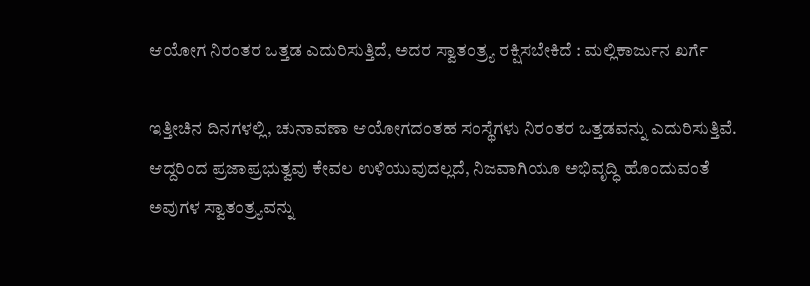ಆಯೋಗ ನಿರಂತರ ಒತ್ತಡ ಎದುರಿಸುತ್ತಿದೆ, ಅದರ ಸ್ವಾತಂತ್ರ್ಯ ರಕ್ಷಿಸಬೇಕಿದೆ : ಮಲ್ಲಿಕಾರ್ಜುನ ಖರ್ಗೆ

ಇತ್ತೀಚಿನ ದಿನಗಳಲ್ಲಿ, ಚುನಾವಣಾ ಆಯೋಗದಂತಹ ಸಂಸ್ಥೆಗಳು ನಿರಂತರ ಒತ್ತಡವನ್ನು ಎದುರಿಸುತ್ತಿವೆ. ಆದ್ದರಿಂದ ಪ್ರಜಾಪ್ರಭುತ್ವವು ಕೇವಲ ಉಳಿಯುವುದಲ್ಲದೆ, ನಿಜವಾಗಿಯೂ ಅಭಿವೃದ್ಧಿ ಹೊಂದುವಂತೆ ಅವುಗಳ ಸ್ವಾತಂತ್ರ್ಯವನ್ನು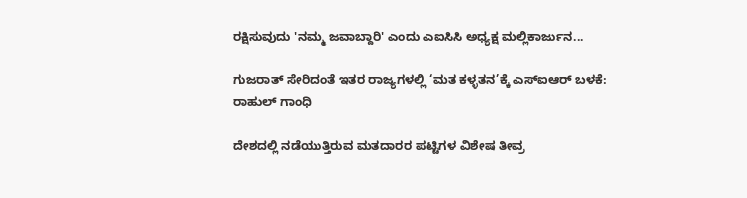ರಕ್ಷಿಸುವುದು 'ನಮ್ಮ ಜವಾಬ್ದಾರಿ' ಎಂದು ಎಐಸಿಸಿ ಅಧ್ಯಕ್ಷ ಮಲ್ಲಿಕಾರ್ಜುನ...

ಗುಜರಾತ್ ಸೇರಿದಂತೆ ಇತರ ರಾಜ್ಯಗಳಲ್ಲಿ ‘ಮತ ಕಳ್ಳತನ’ಕ್ಕೆ ಎಸ್‌ಐಆರ್‌ ಬಳಕೆ: ರಾಹುಲ್ ಗಾಂಧಿ

ದೇಶದಲ್ಲಿ ನಡೆಯುತ್ತಿರುವ ಮತದಾರರ ಪಟ್ಟಿಗಳ ವಿಶೇಷ ತೀವ್ರ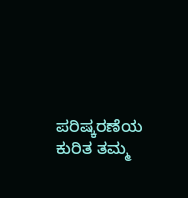ಪರಿಷ್ಕರಣೆಯ ಕುರಿತ ತಮ್ಮ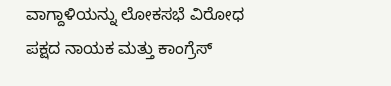ವಾಗ್ದಾಳಿಯನ್ನು ಲೋಕಸಭೆ ವಿರೋಧ ಪಕ್ಷದ ನಾಯಕ ಮತ್ತು ಕಾಂಗ್ರೆಸ್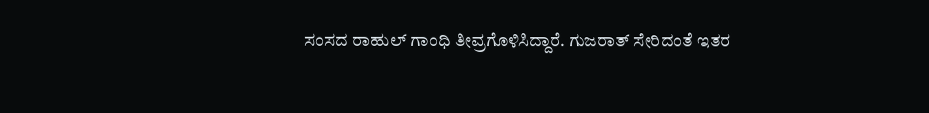ಸಂಸದ ರಾಹುಲ್ ಗಾಂಧಿ ತೀವ್ರಗೊಳಿಸಿದ್ದಾರೆ. ಗುಜರಾತ್ ಸೇರಿದಂತೆ ಇತರ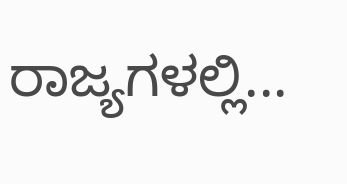ರಾಜ್ಯಗಳಲ್ಲಿ...